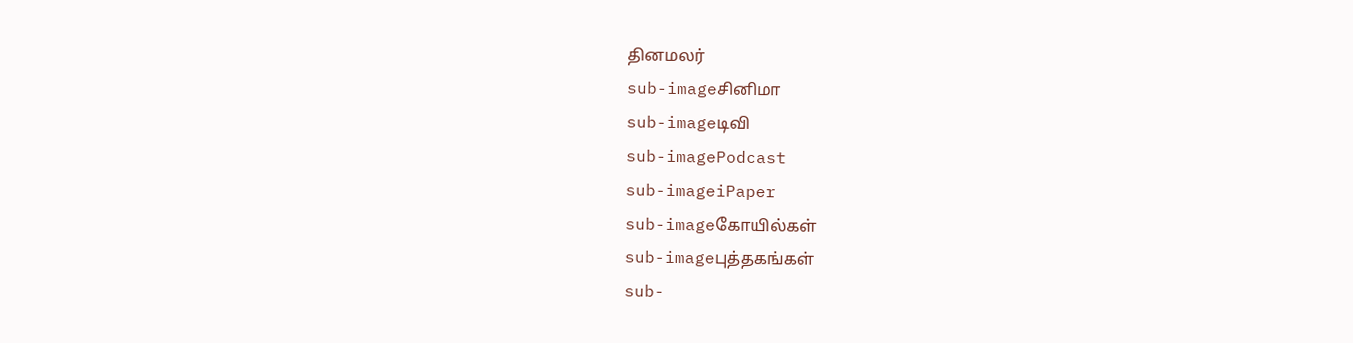தினமலர்
sub-imageசினிமா
sub-imageடிவி
sub-imagePodcast
sub-imageiPaper
sub-imageகோயில்கள்
sub-imageபுத்தகங்கள்
sub-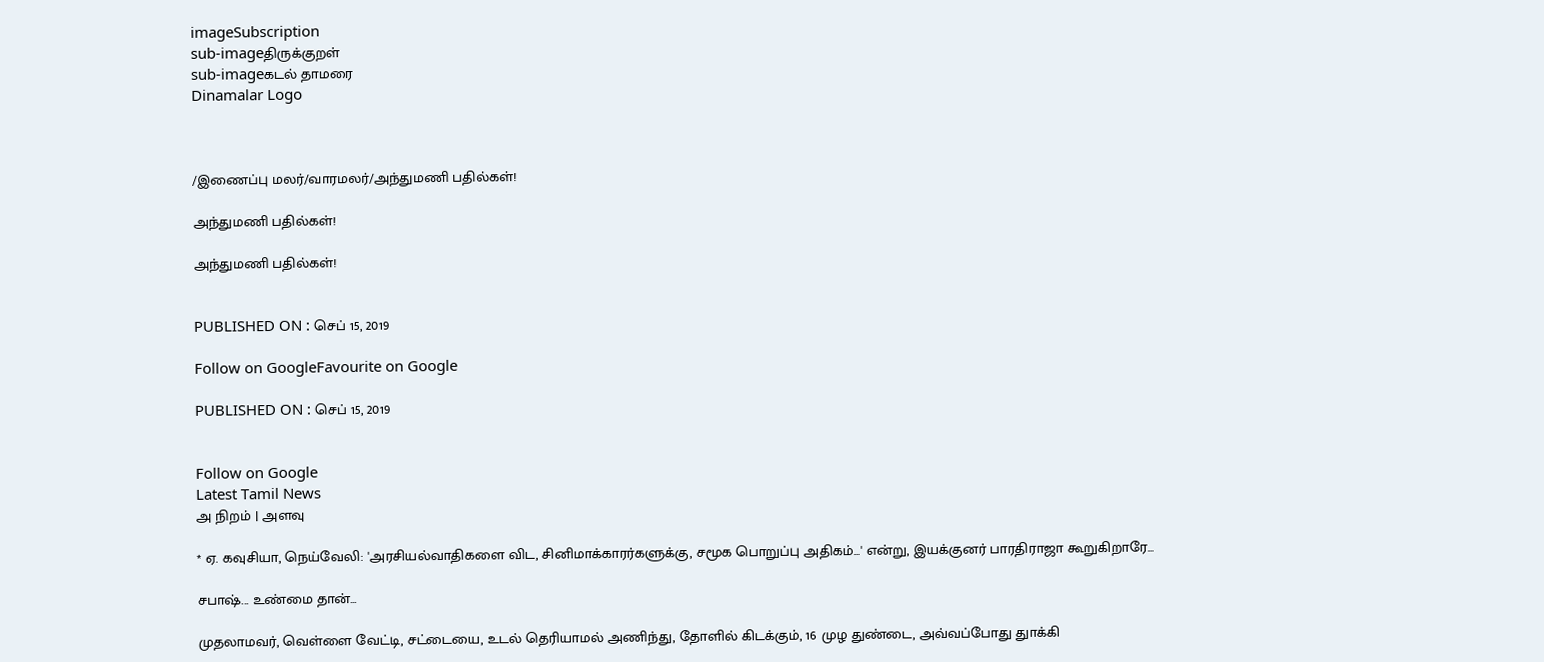imageSubscription
sub-imageதிருக்குறள்
sub-imageகடல் தாமரை
Dinamalar Logo



/இணைப்பு மலர்/வாரமலர்/அந்துமணி பதில்கள்!

அந்துமணி பதில்கள்!

அந்துமணி பதில்கள்!


PUBLISHED ON : செப் 15, 2019

Follow on GoogleFavourite on Google

PUBLISHED ON : செப் 15, 2019


Follow on Google
Latest Tamil News
அ நிறம் | அளவு

* ஏ. கவுசியா, நெய்வேலி: 'அரசியல்வாதிகளை விட, சினிமாக்காரர்களுக்கு, சமூக பொறுப்பு அதிகம்...' என்று, இயக்குனர் பாரதிராஜா கூறுகிறாரே...

சபாஷ்... உண்மை தான்...

முதலாமவர், வெள்ளை வேட்டி, சட்டையை, உடல் தெரியாமல் அணிந்து, தோளில் கிடக்கும், 16 முழ துண்டை, அவ்வப்போது துாக்கி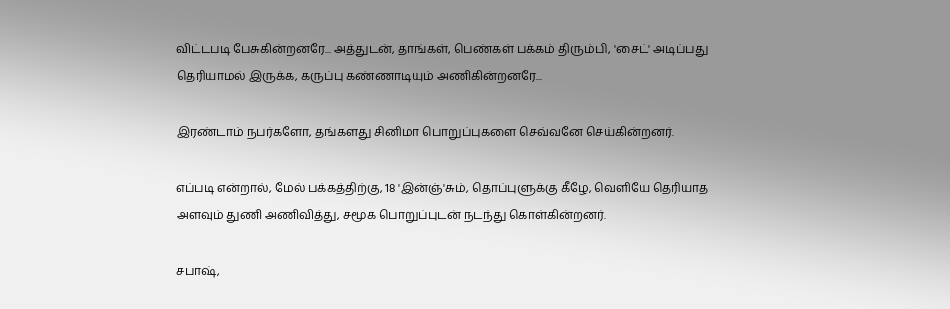விட்டபடி பேசுகின்றனரே... அத்துடன், தாங்கள், பெண்கள் பக்கம் திரும்பி, 'சைட்' அடிப்பது தெரியாமல் இருக்க, கருப்பு கண்ணாடியும் அணிகின்றனரே...

இரண்டாம் நபர்களோ, தங்களது சினிமா பொறுப்புகளை செவ்வனே செய்கின்றனர்.

எப்படி என்றால், மேல் பக்கத்திற்கு, 18 'இன்ஞ்'சும், தொப்புளுக்கு கீழே, வெளியே தெரியாத அளவும் துணி அணிவித்து, சமூக பொறுப்புடன் நடந்து கொள்கின்றனர்.

சபாஷ்,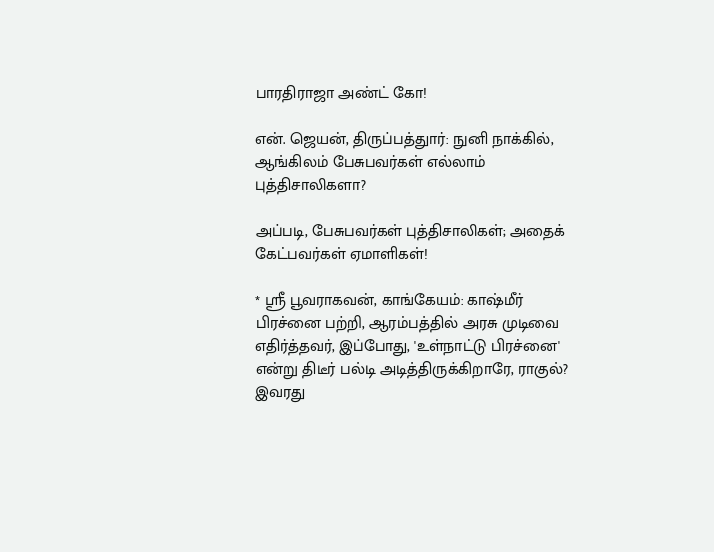பாரதிராஜா அண்ட் கோ!

என். ஜெயன், திருப்பத்துார்: நுனி நாக்கில், ஆங்கிலம் பேசுபவர்கள் எல்லாம் புத்திசாலிகளா?

அப்படி, பேசுபவர்கள் புத்திசாலிகள்; அதைக் கேட்பவர்கள் ஏமாளிகள்!

* ஸ்ரீ பூவராகவன், காங்கேயம்: காஷ்மீர் பிரச்னை பற்றி, ஆரம்பத்தில் அரசு முடிவை எதிர்த்தவர், இப்போது, 'உள்நாட்டு பிரச்னை' என்று திடீர் பல்டி அடித்திருக்கிறாரே, ராகுல்? இவரது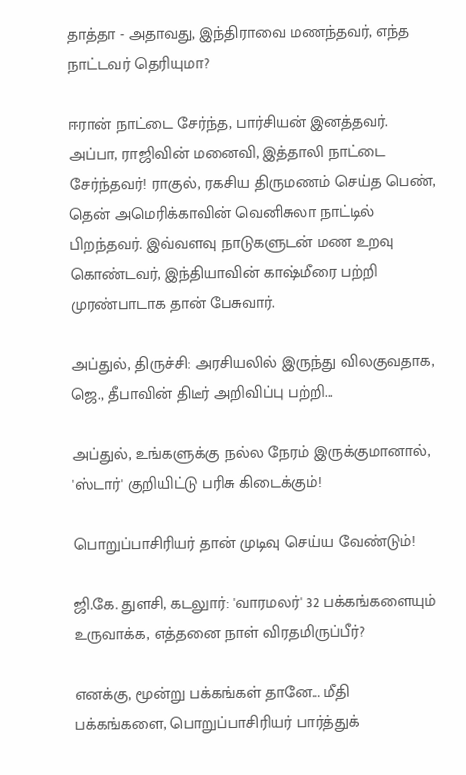தாத்தா - அதாவது, இந்திராவை மணந்தவர், எந்த நாட்டவர் தெரியுமா?

ஈரான் நாட்டை சேர்ந்த, பார்சியன் இனத்தவர். அப்பா, ராஜிவின் மனைவி, இத்தாலி நாட்டை சேர்ந்தவர்! ராகுல், ரகசிய திருமணம் செய்த பெண், தென் அமெரிக்காவின் வெனிசுலா நாட்டில் பிறந்தவர். இவ்வளவு நாடுகளுடன் மண உறவு கொண்டவர், இந்தியாவின் காஷ்மீரை பற்றி முரண்பாடாக தான் பேசுவார்.

அப்துல், திருச்சி: அரசியலில் இருந்து விலகுவதாக, ஜெ., தீபாவின் திடீர் அறிவிப்பு பற்றி...

அப்துல், உங்களுக்கு நல்ல நேரம் இருக்குமானால், 'ஸ்டார்' குறியிட்டு பரிசு கிடைக்கும்!

பொறுப்பாசிரியர் தான் முடிவு செய்ய வேண்டும்!

ஜி.கே. துளசி, கடலுார்: 'வாரமலர்' 32 பக்கங்களையும் உருவாக்க, எத்தனை நாள் விரதமிருப்பீர்?

எனக்கு, மூன்று பக்கங்கள் தானே... மீதி பக்கங்களை, பொறுப்பாசிரியர் பார்த்துக்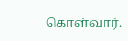கொள்வார்.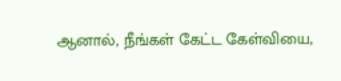ஆனால், நீங்கள் கேட்ட கேள்வியை,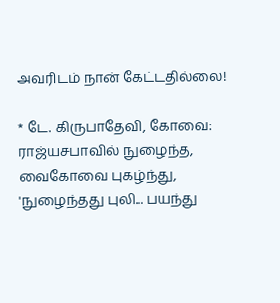அவரிடம் நான் கேட்டதில்லை!

* டே. கிருபாதேவி, கோவை: ராஜ்யசபாவில் நுழைந்த, வைகோவை புகழ்ந்து, 'நுழைந்தது புலி... பயந்து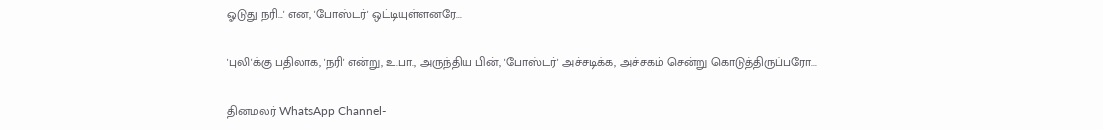ஓடுது நரி...' என, 'போஸ்டர்' ஒட்டியுள்ளனரே...

'புலி'க்கு பதிலாக, 'நரி' என்று, உ.பா., அருந்திய பின், 'போஸ்டர்' அச்சடிக்க, அச்சகம் சென்று கொடுத்திருப்பரோ...

தினமலர் WhatsApp Channel-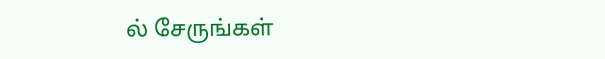ல் சேருங்கள்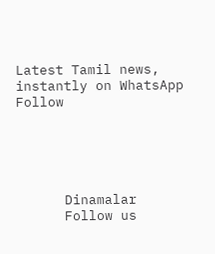Latest Tamil news, instantly on WhatsApp
Follow





      Dinamalar
      Follow us